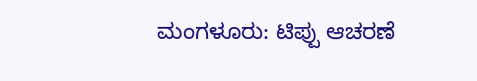ಮಂಗಳೂರು: ಟಿಪ್ಪು ಆಚರಣೆ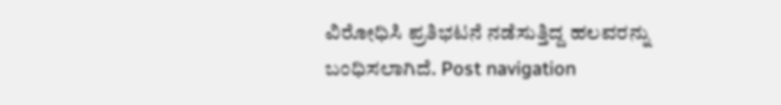ವಿರೋಧಿಸಿ ಪ್ರತಿಭಟನೆ ನಡೆಸುತ್ತಿದ್ದ ಹಲವರನ್ನು ಬಂಧಿಸಲಾಗಿದೆ. Post navigation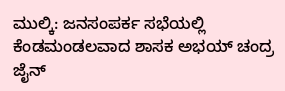ಮುಲ್ಕಿ: ಜನಸಂಪರ್ಕ ಸಭೆಯಲ್ಲಿ ಕೆಂಡಮಂಡಲವಾದ ಶಾಸಕ ಅಭಯ್ ಚಂದ್ರ ಜೈನ್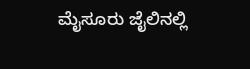ಮೈಸೂರು ಜೈಲಿನಲ್ಲಿ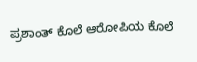ಪ್ರಶಾಂತ್ ಕೊಲೆ ಆರೋಪಿಯ ಕೊಲೆ